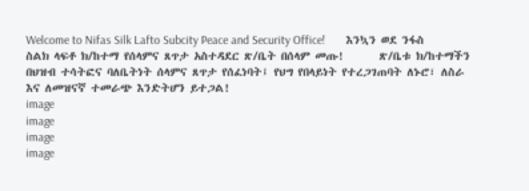Welcome to Nifas Silk Lafto Subcity Peace and Security Office!       እንኳን ወደ ንፋስ ስልክ ላፍቶ ክ/ከተማ የሰላምና ጸጥታ አስተዳደር ጽ/ቤት በሰላም መጡ!       ጽ/ቤቱ ክ/ከተማችን በህዝብ ተሳትፎና ባለቤትነት ሰላምና ጸጥታ የሰፈነባት፤ የህግ የበላይነት የተረጋገጠባት ለኑሮ፣ ለስራ እና ለመዝናኛ ተመራጭ እንድትሆን ይተጋል!
image
image
image
image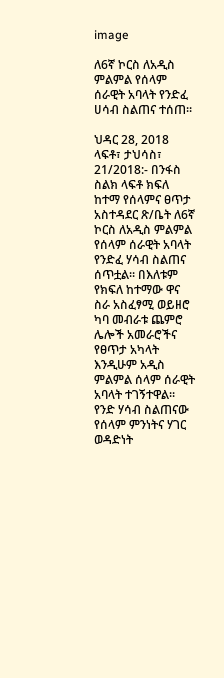image

ለ6ኛ ኮርስ ለአዲስ ምልምል የሰላም ሰራዊት አባላት የንድፈ ሀሳብ ስልጠና ተሰጠ።

ህዳር 28, 2018
ላፍቶ፣ ታህሳስ፣ 21/2018:- በንፋስ ስልክ ላፍቶ ክፍለ ከተማ የሰላምና ፀጥታ አስተዳደር ጽ/ቤት ለ6ኛ ኮርስ ለአዲስ ምልምል የሰላም ሰራዊት አባላት የንድፈ ሃሳብ ስልጠና ሰጥቷል። በእለቱም የክፍለ ከተማው ዋና ስራ አስፈፃሚ ወይዘሮ ካባ መብራቱ ጨምሮ ሌሎች አመራሮችና የፀጥታ አካላት እንዲሁም አዲስ ምልምል ሰላም ሰራዊት አባላት ተገኝተዋል። የንድ ሃሳብ ስልጠናው የሰላም ምንነትና ሃገር ወዳድነት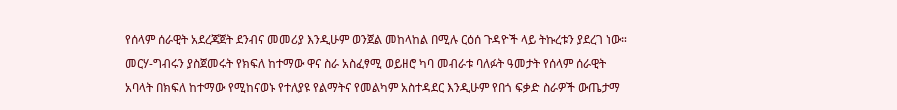የሰላም ሰራዊት አደረጃጀት ደንብና መመሪያ እንዲሁም ወንጀል መከላከል በሚሉ ርዕሰ ጉዳዮች ላይ ትኩረቱን ያደረገ ነው። መርሃ-ግብሩን ያስጀመሩት የክፍለ ከተማው ዋና ስራ አስፈፃሚ ወይዘሮ ካባ መብራቱ ባለፉት ዓመታት የሰላም ሰራዊት አባላት በክፍለ ከተማው የሚከናወኑ የተለያዩ የልማትና የመልካም አስተዳደር እንዲሁም የበጎ ፍቃድ ስራዎች ውጤታማ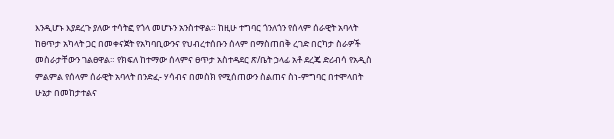እንዲሆኑ እያደረጉ ያለው ተሳትፎ የጎላ መሆኑን አንስተዋል። ከዚሁ ተግባር ጎንለጎን የሰላም ሰራዊት አባላት ከፀጥታ አካላት ጋር በመቀናጀት የአካባቢውንና የህብረተሰቡን ሰላም በማስጠበቅ ረገድ በርካታ ስራዎች መስራታቸውን ገልፀዋል። የክፍለ ከተማው ሰላምና ፀጥታ አስተዳደር ጽ/ቤት ኃላፊ አቶ ደረጄ ድሪብሳ የአዲስ ምልምል የሰላም ሰራዊት አባላት በንድፈ- ሃሳብና በመስክ የሚሰጠውን ስልጠና ስነ-ምግባር በተሞላበት ሁኔታ በመከታተልና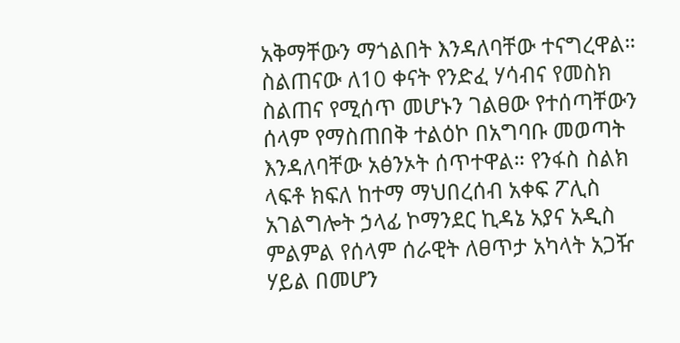አቅማቸውን ማጎልበት እንዳለባቸው ተናግረዋል። ስልጠናው ለ10 ቀናት የንድፈ ሃሳብና የመስክ ስልጠና የሚሰጥ መሆኑን ገልፀው የተሰጣቸውን ሰላም የማስጠበቅ ተልዕኮ በአግባቡ መወጣት እንዳለባቸው አፅንኦት ሰጥተዋል። የንፋስ ስልክ ላፍቶ ክፍለ ከተማ ማህበረሰብ አቀፍ ፖሊስ አገልግሎት ኃላፊ ኮማንደር ኪዳኔ አያና አዲስ ምልምል የሰላም ሰራዊት ለፀጥታ አካላት አጋዥ ሃይል በመሆን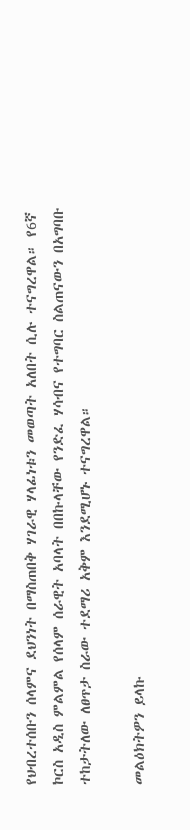የህብረተሰቡን ሰላምና ደህንነት በማስጠበቅ ሃገራዊ ሃላፊነቱን መወጣት አለበት ሲሉ ተናግረዋል። የ6ኛ ኮርስ አዲስ ምልምል የሰላም ሰራዊት አባላት በበኩላቸው የንድፈ ሃሳብና የተግባር ስልጠናውን በአግባቡ ተከታትለው ለፀጥታ ስራው ተደማሪ አቅም እንደሚሆኑ ተናግረዋል።

መልዕክትዎን ይላኩ